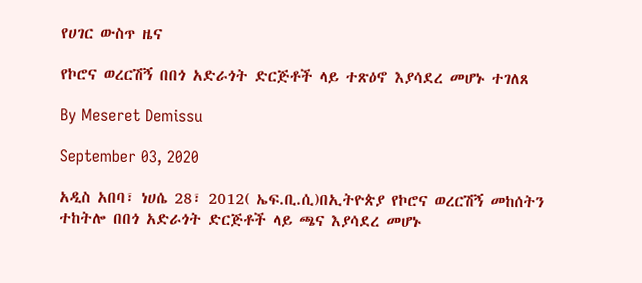የሀገር ውስጥ ዜና

የኮሮና ወረርሽኝ በበጎ አድራጎት ድርጅቶች ላይ ተጽዕኖ እያሳደረ መሆኑ ተገለጸ

By Meseret Demissu

September 03, 2020

አዲስ አበባ፣ ነሀሴ 28፣ 2012( ኤፍ.ቢ.ሲ)በኢትዮጵያ የኮሮና ወረርሽኝ መከሰትን ተከትሎ በበጎ አድራጎት ድርጅቶች ላይ ጫና እያሳደረ መሆኑ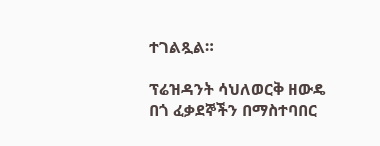ተገልጿል።

ፕሬዝዳንት ሳህለወርቅ ዘውዴ በጎ ፈቃደኞችን በማስተባበር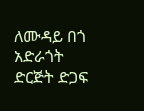ለሙዳይ በጎ አድራጎት ድርጅት ድጋፍ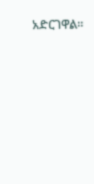አድርገዋል።